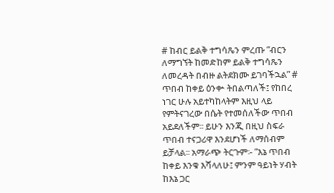# ከብር ይልቅ ተግሳጼን ምረጡ “ብርን ለማግኘት ከመድከም ይልቅ ተግሳጼን ለመረዳት በብዙ ልትደክሙ ይገባችኋል” # ጥበብ ከቀይ ዕንቍ ትበልጣለች፤ የከበረ ነገር ሁሉ አይተካከላትም እዚህ ላይ የምትናገረው በሴት የተመሰለችው ጥበብ አይደለችም፡፡ ይሁን እንጂ በዚህ ስፍራ ጥበብ ተናጋሪዋ እንደሆነች ለማሰብም ይቻላል፡፡ አማራጭ ትርጉም፡- “እኔ ጥበብ ከቀይ እንቁ እሻላለሁ፤ ምንም ዓይነት ሃብት ከእኔ ጋር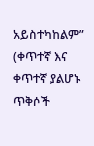አይስተካከልም” (ቀጥተኛ እና ቀጥተኛ ያልሆኑ ጥቅሶች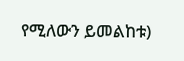የሚለውን ይመልከቱ)